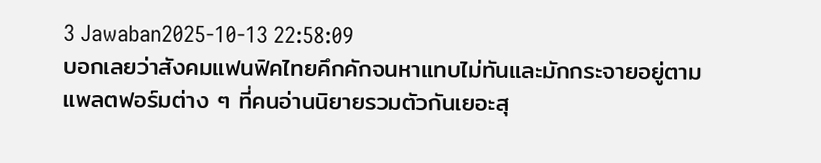3 Jawaban2025-10-13 22:58:09
บอกเลยว่าสังคมแฟนฟิคไทยคึกคักจนหาแทบไม่ทันและมักกระจายอยู่ตามแพลตฟอร์มต่าง ๆ ที่คนอ่านนิยายรวมตัวกันเยอะสุ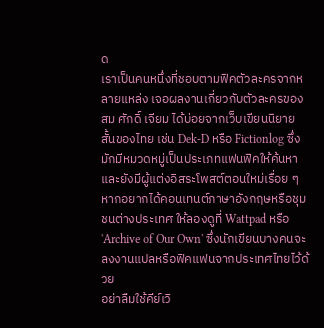ด
เราเป็นคนหนึ่งที่ชอบตามฟิคตัวละครจากหลายแหล่ง เจอผลงานเกี่ยวกับตัวละครของ สม ศักดิ์ เจียม ได้บ่อยจากเว็บเขียนนิยายสั้นของไทย เช่น Dek-D หรือ Fictionlog ซึ่งมักมีหมวดหมู่เป็นประเภทแฟนฟิคให้ค้นหา และยังมีผู้แต่งอิสระโพสต์ตอนใหม่เรื่อย ๆ หากอยากได้คอนเทนต์ภาษาอังกฤษหรือชุมชนต่างประเทศ ให้ลองดูที่ Wattpad หรือ 'Archive of Our Own' ซึ่งนักเขียนบางคนจะลงงานแปลหรือฟิคแฟนจากประเทศไทยไว้ด้วย
อย่าลืมใช้คีย์เวิ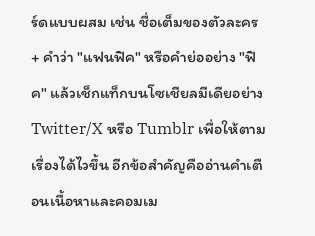ร์ดแบบผสม เช่น ชื่อเต็มของตัวละคร + คำว่า "แฟนฟิค" หรือคำย่ออย่าง "ฟิค" แล้วเช็กแท็กบนโซเชียลมีเดียอย่าง Twitter/X หรือ Tumblr เพื่อให้ตามเรื่องได้ไวขึ้น อีกข้อสำคัญคืออ่านคำเตือนเนื้อหาและคอมเม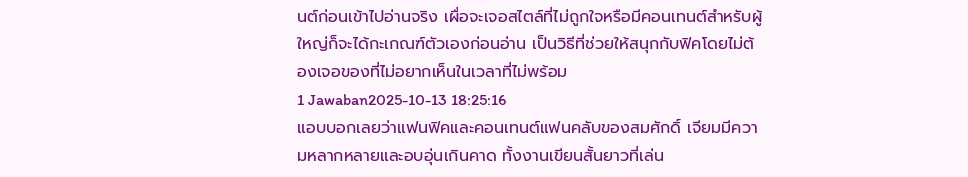นต์ก่อนเข้าไปอ่านจริง เผื่อจะเจอสไตล์ที่ไม่ถูกใจหรือมีคอนเทนต์สำหรับผู้ใหญ่ก็จะได้กะเกณฑ์ตัวเองก่อนอ่าน เป็นวิธีที่ช่วยให้สนุกกับฟิคโดยไม่ต้องเจอของที่ไม่อยากเห็นในเวลาที่ไม่พร้อม
1 Jawaban2025-10-13 18:25:16
แอบบอกเลยว่าแฟนฟิคและคอนเทนต์แฟนคลับของสมศักดิ์ เจียมมีความหลากหลายและอบอุ่นเกินคาด ทั้งงานเขียนสั้นยาวที่เล่น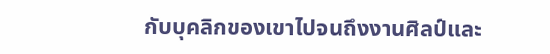กับบุคลิกของเขาไปจนถึงงานศิลป์และ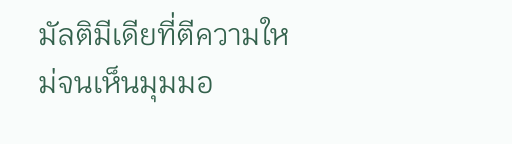มัลติมีเดียที่ตีความใหม่จนเห็นมุมมอ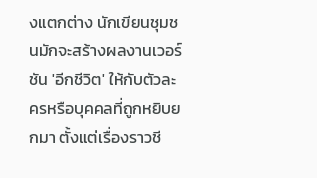งแตกต่าง นักเขียนชุมชนมักจะสร้างผลงานเวอร์ชัน 'อีกชีวิต' ให้กับตัวละครหรือบุคคลที่ถูกหยิบยกมา ตั้งแต่เรื่องราวชี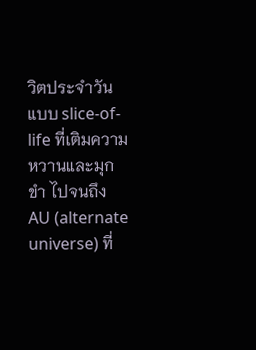วิตประจำวันแบบ slice-of-life ที่เติมความหวานและมุกขำ ไปจนถึง AU (alternate universe) ที่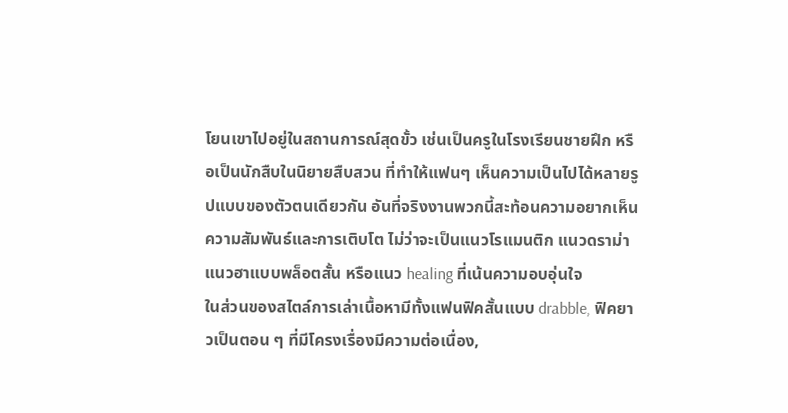โยนเขาไปอยู่ในสถานการณ์สุดขั้ว เช่นเป็นครูในโรงเรียนชายฝึก หรือเป็นนักสืบในนิยายสืบสวน ที่ทำให้แฟนๆ เห็นความเป็นไปได้หลายรูปแบบของตัวตนเดียวกัน อันที่จริงงานพวกนี้สะท้อนความอยากเห็นความสัมพันธ์และการเติบโต ไม่ว่าจะเป็นแนวโรแมนติก แนวดราม่า แนวฮาแบบพล็อตสั้น หรือแนว healing ที่เน้นความอบอุ่นใจ
ในส่วนของสไตล์การเล่าเนื้อหามีทั้งแฟนฟิคสั้นแบบ drabble, ฟิคยาวเป็นตอน ๆ ที่มีโครงเรื่องมีความต่อเนื่อง,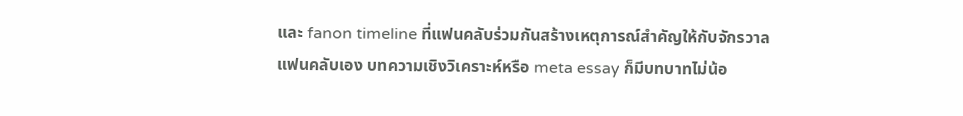และ fanon timeline ที่แฟนคลับร่วมกันสร้างเหตุการณ์สำคัญให้กับจักรวาลแฟนคลับเอง บทความเชิงวิเคราะห์หรือ meta essay ก็มีบทบาทไม่น้อ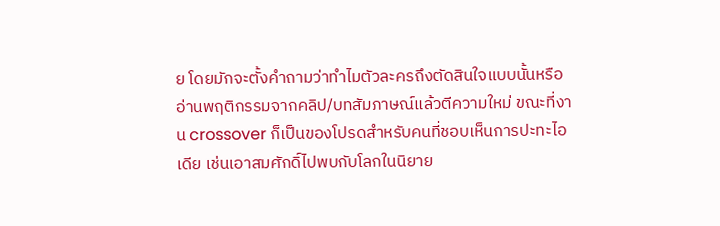ย โดยมักจะตั้งคำถามว่าทำไมตัวละครถึงตัดสินใจแบบนั้นหรืออ่านพฤติกรรมจากคลิป/บทสัมภาษณ์แล้วตีความใหม่ ขณะที่งาน crossover ก็เป็นของโปรดสำหรับคนที่ชอบเห็นการปะทะไอเดีย เช่นเอาสมศักดิ์ไปพบกับโลกในนิยาย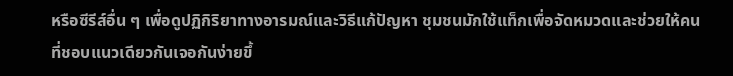หรือซีรีส์อื่น ๆ เพื่อดูปฏิกิริยาทางอารมณ์และวิธีแก้ปัญหา ชุมชนมักใช้แท็กเพื่อจัดหมวดและช่วยให้คนที่ชอบแนวเดียวกันเจอกันง่ายขึ้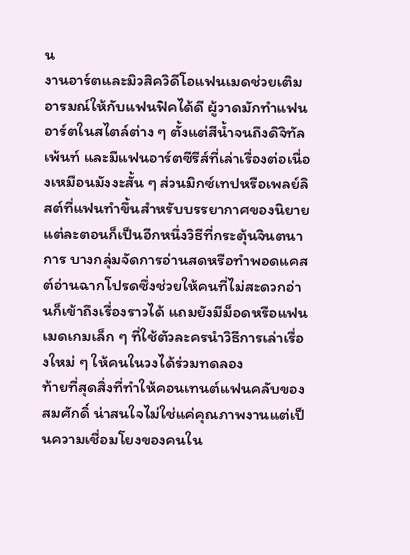น
งานอาร์ตและมิวสิควิดีโอแฟนเมดช่วยเติมอารมณ์ให้กับแฟนฟิคได้ดี ผู้วาดมักทำแฟนอาร์ตในสไตล์ต่าง ๆ ตั้งแต่สีน้ำจนถึงดิจิทัลเพ้นท์ และมีแฟนอาร์ตซีรีส์ที่เล่าเรื่องต่อเนื่องเหมือนมังงะสั้น ๆ ส่วนมิกซ์เทปหรือเพลย์ลิสต์ที่แฟนทำขึ้นสำหรับบรรยากาศของนิยายแต่ละตอนก็เป็นอีกหนึ่งวิธีที่กระตุ้นจินตนาการ บางกลุ่มจัดการอ่านสดหรือทำพอดแคสต์อ่านฉากโปรดซึ่งช่วยให้คนที่ไม่สะดวกอ่านก็เข้าถึงเรื่องราวได้ แถมยังมีม็อดหรือแฟนเมดเกมเล็ก ๆ ที่ใช้ตัวละครนำวิธีการเล่าเรื่องใหม่ ๆ ให้คนในวงได้ร่วมทดลอง
ท้ายที่สุดสิ่งที่ทำให้คอนเทนต์แฟนคลับของสมศักดิ์ น่าสนใจไม่ใช่แค่คุณภาพงานแต่เป็นความเชื่อมโยงของคนใน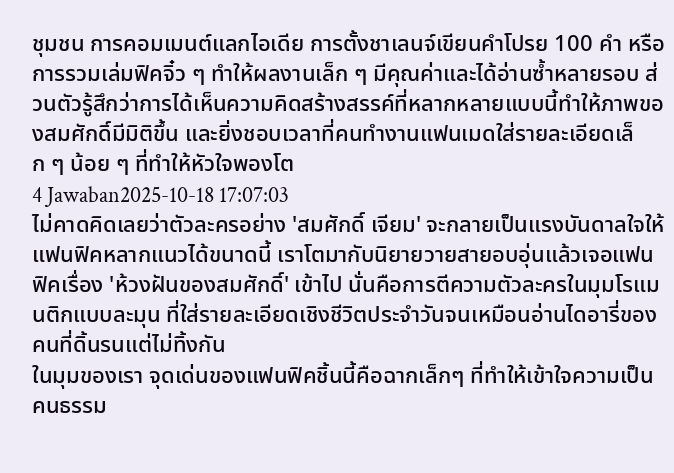ชุมชน การคอมเมนต์แลกไอเดีย การตั้งชาเลนจ์เขียนคำโปรย 100 คำ หรือการรวมเล่มฟิคจิ๋ว ๆ ทำให้ผลงานเล็ก ๆ มีคุณค่าและได้อ่านซ้ำหลายรอบ ส่วนตัวรู้สึกว่าการได้เห็นความคิดสร้างสรรค์ที่หลากหลายแบบนี้ทำให้ภาพของสมศักดิ์มีมิติขึ้น และยิ่งชอบเวลาที่คนทำงานแฟนเมดใส่รายละเอียดเล็ก ๆ น้อย ๆ ที่ทำให้หัวใจพองโต
4 Jawaban2025-10-18 17:07:03
ไม่คาดคิดเลยว่าตัวละครอย่าง 'สมศักดิ์ เจียม' จะกลายเป็นแรงบันดาลใจให้แฟนฟิคหลากแนวได้ขนาดนี้ เราโตมากับนิยายวายสายอบอุ่นแล้วเจอแฟนฟิคเรื่อง 'ห้วงฝันของสมศักดิ์' เข้าไป นั่นคือการตีความตัวละครในมุมโรแมนติกแบบละมุน ที่ใส่รายละเอียดเชิงชีวิตประจำวันจนเหมือนอ่านไดอารี่ของคนที่ดิ้นรนแต่ไม่ทิ้งกัน
ในมุมของเรา จุดเด่นของแฟนฟิคชิ้นนี้คือฉากเล็กๆ ที่ทำให้เข้าใจความเป็นคนธรรม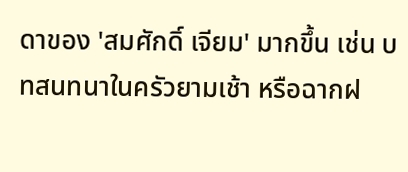ดาของ 'สมศักดิ์ เจียม' มากขึ้น เช่น บทสนทนาในครัวยามเช้า หรือฉากฝ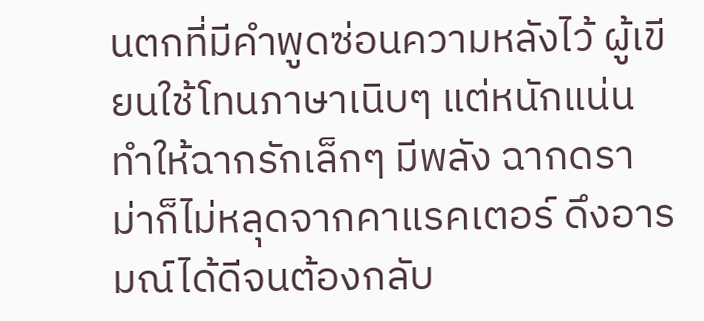นตกที่มีคำพูดซ่อนความหลังไว้ ผู้เขียนใช้โทนภาษาเนิบๆ แต่หนักแน่น ทำให้ฉากรักเล็กๆ มีพลัง ฉากดราม่าก็ไม่หลุดจากคาแรคเตอร์ ดึงอารมณ์ได้ดีจนต้องกลับ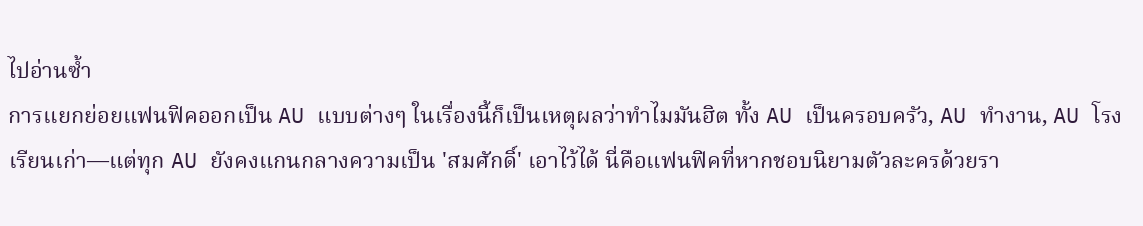ไปอ่านซ้ำ
การแยกย่อยแฟนฟิคออกเป็น AU แบบต่างๆ ในเรื่องนี้ก็เป็นเหตุผลว่าทำไมมันฮิต ทั้ง AU เป็นครอบครัว, AU ทำงาน, AU โรงเรียนเก่า—แต่ทุก AU ยังคงแกนกลางความเป็น 'สมศักดิ์' เอาไว้ได้ นี่คือแฟนฟิคที่หากชอบนิยามตัวละครด้วยรา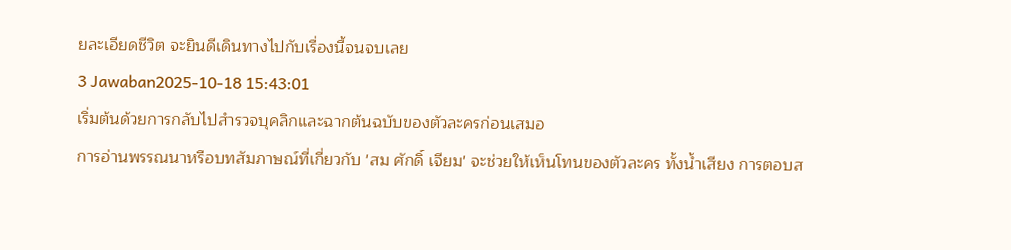ยละเอียดชีวิต จะยินดีเดินทางไปกับเรื่องนี้จนจบเลย
3 Jawaban2025-10-18 15:43:01
เริ่มต้นด้วยการกลับไปสำรวจบุคลิกและฉากต้นฉบับของตัวละครก่อนเสมอ
การอ่านพรรณนาหรือบทสัมภาษณ์ที่เกี่ยวกับ 'สม ศักดิ์ เจียม' จะช่วยให้เห็นโทนของตัวละคร ทั้งน้ำเสียง การตอบส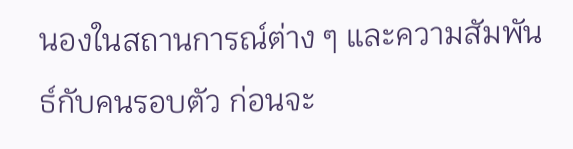นองในสถานการณ์ต่าง ๆ และความสัมพันธ์กับคนรอบตัว ก่อนจะ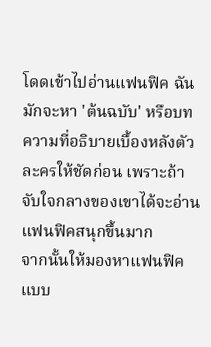โดดเข้าไปอ่านแฟนฟิค ฉันมักจะหา 'ต้นฉบับ' หรือบทความที่อธิบายเบื้องหลังตัวละครให้ชัดก่อน เพราะถ้าจับใจกลางของเขาได้จะอ่านแฟนฟิคสนุกขึ้นมาก
จากนั้นให้มองหาแฟนฟิคแบบ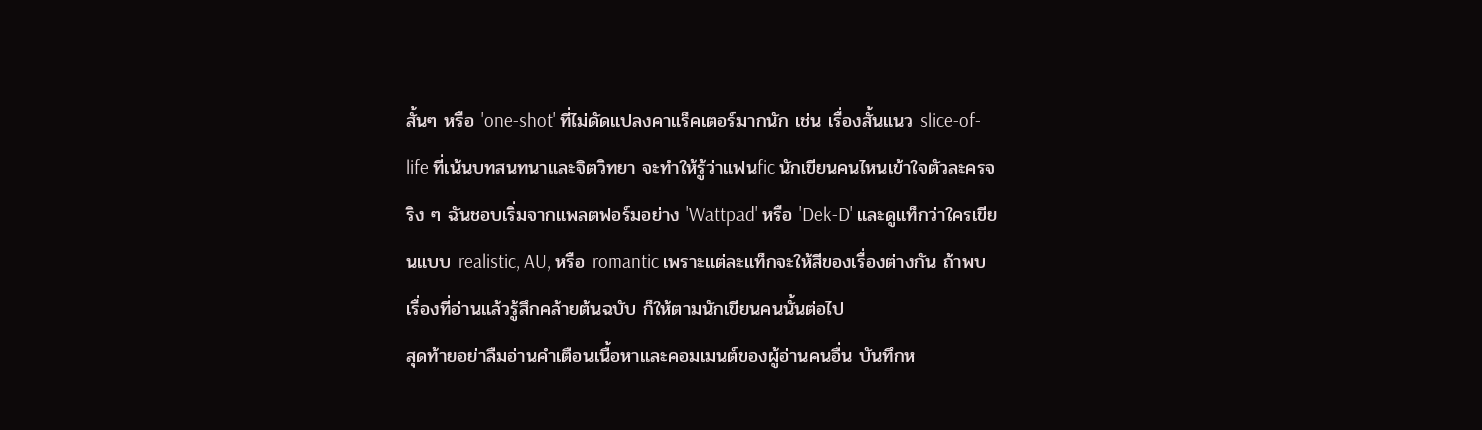สั้นๆ หรือ 'one-shot' ที่ไม่ดัดแปลงคาแร็คเตอร์มากนัก เช่น เรื่องสั้นแนว slice-of-life ที่เน้นบทสนทนาและจิตวิทยา จะทำให้รู้ว่าแฟนfic นักเขียนคนไหนเข้าใจตัวละครจริง ๆ ฉันชอบเริ่มจากแพลตฟอร์มอย่าง 'Wattpad' หรือ 'Dek-D' และดูแท็กว่าใครเขียนแบบ realistic, AU, หรือ romantic เพราะแต่ละแท็กจะให้สีของเรื่องต่างกัน ถ้าพบเรื่องที่อ่านแล้วรู้สึกคล้ายต้นฉบับ ก็ให้ตามนักเขียนคนนั้นต่อไป
สุดท้ายอย่าลืมอ่านคำเตือนเนื้อหาและคอมเมนต์ของผู้อ่านคนอื่น บันทึกห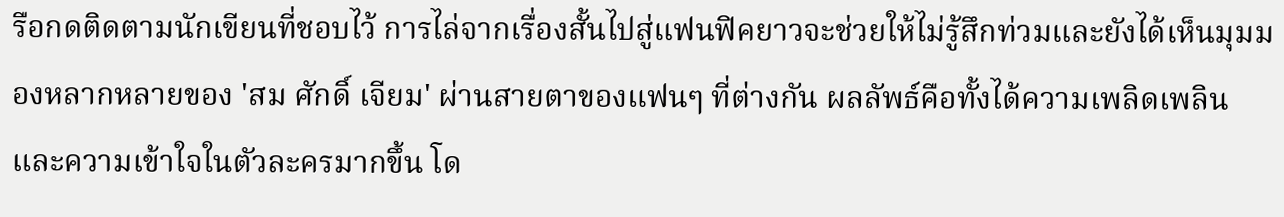รือกดติดตามนักเขียนที่ชอบไว้ การไล่จากเรื่องสั้นไปสู่แฟนฟิคยาวจะช่วยให้ไม่รู้สึกท่วมและยังได้เห็นมุมมองหลากหลายของ 'สม ศักดิ์ เจียม' ผ่านสายตาของแฟนๆ ที่ต่างกัน ผลลัพธ์คือทั้งได้ความเพลิดเพลินและความเข้าใจในตัวละครมากขึ้น โด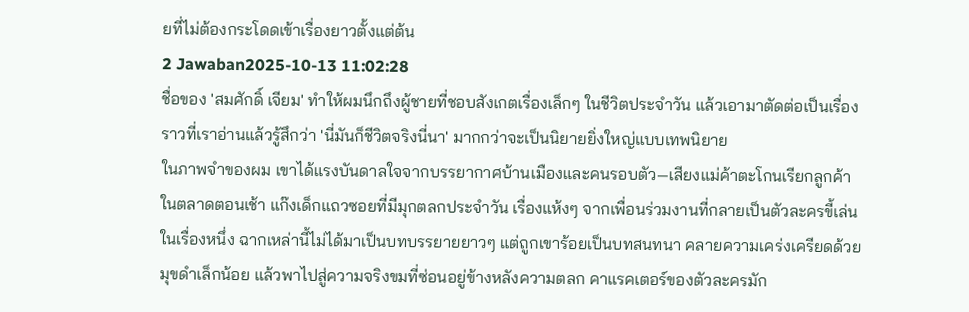ยที่ไม่ต้องกระโดดเข้าเรื่องยาวตั้งแต่ต้น
2 Jawaban2025-10-13 11:02:28
ชื่อของ 'สมศักดิ์ เจียม' ทำให้ผมนึกถึงผู้ชายที่ชอบสังเกตเรื่องเล็กๆ ในชีวิตประจำวัน แล้วเอามาตัดต่อเป็นเรื่องราวที่เราอ่านแล้วรู้สึกว่า 'นี่มันก็ชีวิตจริงนี่นา' มากกว่าจะเป็นนิยายยิ่งใหญ่แบบเทพนิยาย
ในภาพจำของผม เขาได้แรงบันดาลใจจากบรรยากาศบ้านเมืองและคนรอบตัว—เสียงแม่ค้าตะโกนเรียกลูกค้าในตลาดตอนเช้า แก๊งเด็กแถวซอยที่มีมุกตลกประจำวัน เรื่องแห้งๆ จากเพื่อนร่วมงานที่กลายเป็นตัวละครขี้เล่นในเรื่องหนึ่ง ฉากเหล่านี้ไม่ได้มาเป็นบทบรรยายยาวๆ แต่ถูกเขาร้อยเป็นบทสนทนา คลายความเคร่งเครียดด้วยมุขดำเล็กน้อย แล้วพาไปสู่ความจริงขมที่ซ่อนอยู่ข้างหลังความตลก คาแรคเตอร์ของตัวละครมัก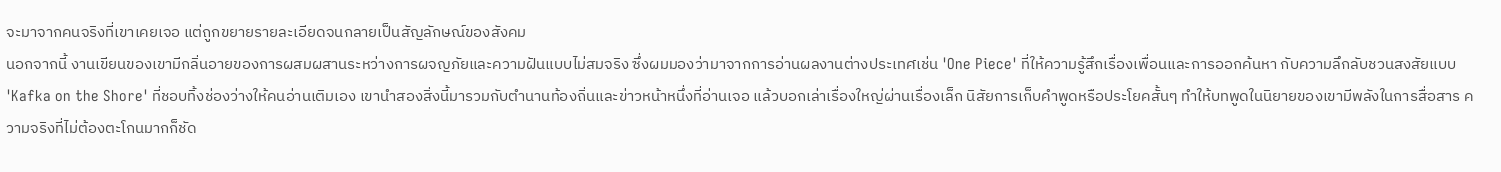จะมาจากคนจริงที่เขาเคยเจอ แต่ถูกขยายรายละเอียดจนกลายเป็นสัญลักษณ์ของสังคม
นอกจากนี้ งานเขียนของเขามีกลิ่นอายของการผสมผสานระหว่างการผจญภัยและความฝันแบบไม่สมจริง ซึ่งผมมองว่ามาจากการอ่านผลงานต่างประเทศเช่น 'One Piece' ที่ให้ความรู้สึกเรื่องเพื่อนและการออกค้นหา กับความลึกลับชวนสงสัยแบบ 'Kafka on the Shore' ที่ชอบทิ้งช่องว่างให้คนอ่านเติมเอง เขานำสองสิ่งนี้มารวมกับตำนานท้องถิ่นและข่าวหน้าหนึ่งที่อ่านเจอ แล้วบอกเล่าเรื่องใหญ่ผ่านเรื่องเล็ก นิสัยการเก็บคำพูดหรือประโยคสั้นๆ ทำให้บทพูดในนิยายของเขามีพลังในการสื่อสาร ความจริงที่ไม่ต้องตะโกนมากก็ชัด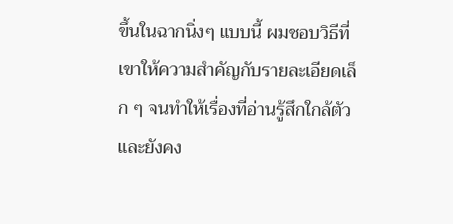ขึ้นในฉากนิ่งๆ แบบนี้ ผมชอบวิธีที่เขาให้ความสำคัญกับรายละเอียดเล็ก ๆ จนทำให้เรื่องที่อ่านรู้สึกใกล้ตัวและยังคง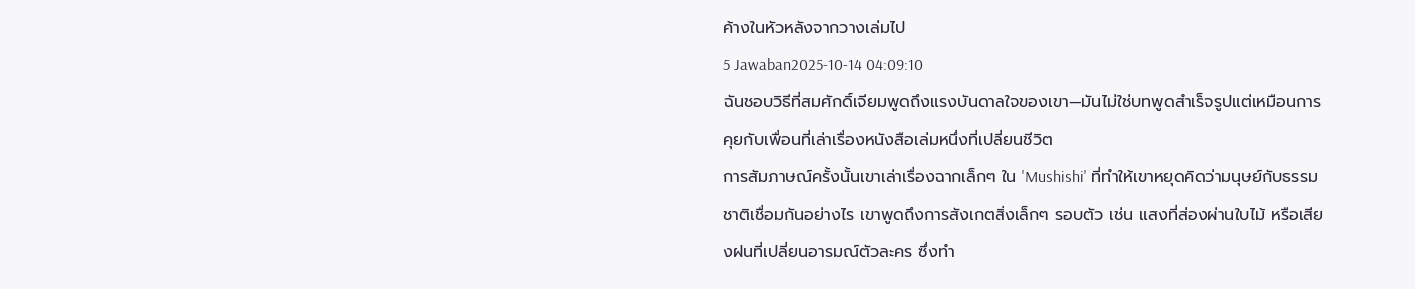ค้างในหัวหลังจากวางเล่มไป
5 Jawaban2025-10-14 04:09:10
ฉันชอบวิธีที่สมศักดิ์เจียมพูดถึงแรงบันดาลใจของเขา—มันไม่ใช่บทพูดสำเร็จรูปแต่เหมือนการคุยกับเพื่อนที่เล่าเรื่องหนังสือเล่มหนึ่งที่เปลี่ยนชีวิต
การสัมภาษณ์ครั้งนั้นเขาเล่าเรื่องฉากเล็กๆ ใน 'Mushishi' ที่ทำให้เขาหยุดคิดว่ามนุษย์กับธรรมชาติเชื่อมกันอย่างไร เขาพูดถึงการสังเกตสิ่งเล็กๆ รอบตัว เช่น แสงที่ส่องผ่านใบไม้ หรือเสียงฝนที่เปลี่ยนอารมณ์ตัวละคร ซึ่งทำ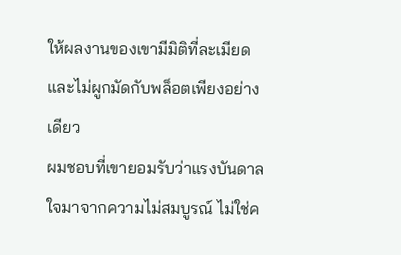ให้ผลงานของเขามีมิติที่ละเมียดและไม่ผูกมัดกับพล็อตเพียงอย่างเดียว
ผมชอบที่เขายอมรับว่าแรงบันดาลใจมาจากความไม่สมบูรณ์ ไม่ใช่ค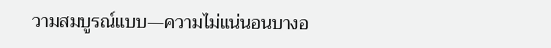วามสมบูรณ์แบบ—ความไม่แน่นอนบางอ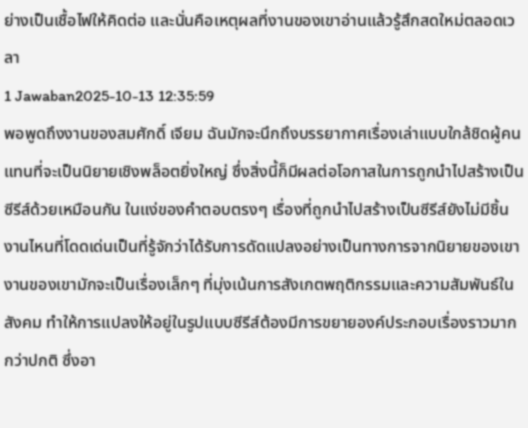ย่างเป็นเชื้อไฟให้คิดต่อ และนั่นคือเหตุผลที่งานของเขาอ่านแล้วรู้สึกสดใหม่ตลอดเวลา
1 Jawaban2025-10-13 12:35:59
พอพูดถึงงานของสมศักดิ์ เจียม ฉันมักจะนึกถึงบรรยากาศเรื่องเล่าแบบใกล้ชิดผู้คน แทนที่จะเป็นนิยายเชิงพล็อตยิ่งใหญ่ ซึ่งสิ่งนี้ก็มีผลต่อโอกาสในการถูกนำไปสร้างเป็นซีรีส์ด้วยเหมือนกัน ในแง่ของคำตอบตรงๆ เรื่องที่ถูกนำไปสร้างเป็นซีรีส์ยังไม่มีชิ้นงานไหนที่โดดเด่นเป็นที่รู้จักว่าได้รับการดัดแปลงอย่างเป็นทางการจากนิยายของเขา งานของเขามักจะเป็นเรื่องเล็กๆ ที่มุ่งเน้นการสังเกตพฤติกรรมและความสัมพันธ์ในสังคม ทำให้การแปลงให้อยู่ในรูปแบบซีรีส์ต้องมีการขยายองค์ประกอบเรื่องราวมากกว่าปกติ ซึ่งอา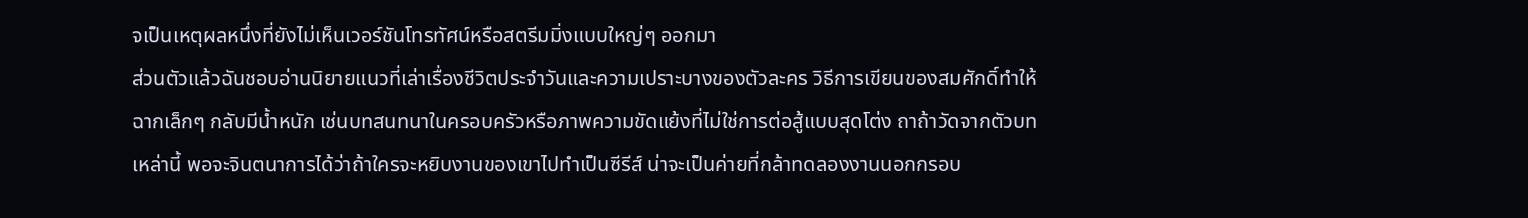จเป็นเหตุผลหนึ่งที่ยังไม่เห็นเวอร์ชันโทรทัศน์หรือสตรีมมิ่งแบบใหญ่ๆ ออกมา
ส่วนตัวแล้วฉันชอบอ่านนิยายแนวที่เล่าเรื่องชีวิตประจำวันและความเปราะบางของตัวละคร วิธีการเขียนของสมศักดิ์ทำให้ฉากเล็กๆ กลับมีน้ำหนัก เช่นบทสนทนาในครอบครัวหรือภาพความขัดแย้งที่ไม่ใช่การต่อสู้แบบสุดโต่ง ถาถ้าวัดจากตัวบทเหล่านี้ พอจะจินตนาการได้ว่าถ้าใครจะหยิบงานของเขาไปทำเป็นซีรีส์ น่าจะเป็นค่ายที่กล้าทดลองงานนอกกรอบ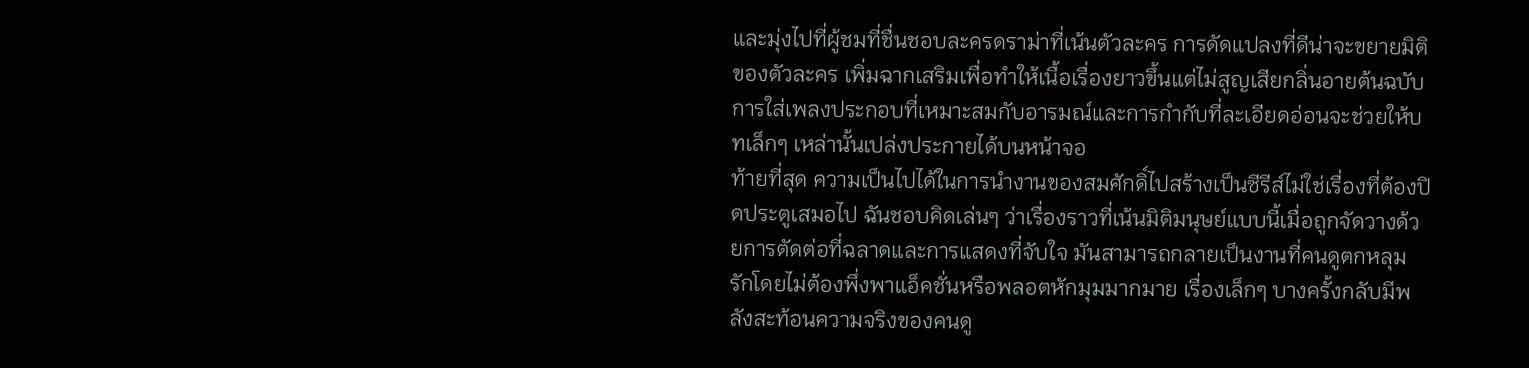และมุ่งไปที่ผู้ชมที่ชื่นชอบละครดราม่าที่เน้นตัวละคร การดัดแปลงที่ดีน่าจะขยายมิติของตัวละคร เพิ่มฉากเสริมเพื่อทำให้เนื้อเรื่องยาวขึ้นแต่ไม่สูญเสียกลิ่นอายต้นฉบับ การใส่เพลงประกอบที่เหมาะสมกับอารมณ์และการกำกับที่ละเอียดอ่อนจะช่วยให้บทเล็กๆ เหล่านั้นเปล่งประกายได้บนหน้าจอ
ท้ายที่สุด ความเป็นไปได้ในการนำงานของสมศักดิ์ไปสร้างเป็นซีรีส์ไม่ใช่เรื่องที่ต้องปิดประตูเสมอไป ฉันชอบคิดเล่นๆ ว่าเรื่องราวที่เน้นมิติมนุษย์แบบนี้เมื่อถูกจัดวางด้วยการตัดต่อที่ฉลาดและการแสดงที่จับใจ มันสามารถกลายเป็นงานที่คนดูตกหลุมรักโดยไม่ต้องพึ่งพาแอ็คชั่นหรือพลอตหักมุมมากมาย เรื่องเล็กๆ บางครั้งกลับมีพลังสะท้อนความจริงของคนดู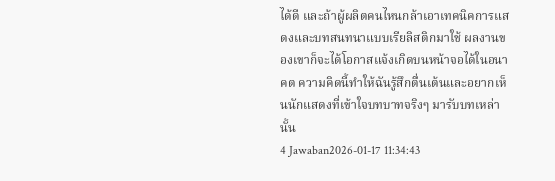ได้ดี และถ้าผู้ผลิตคนไหนกล้าเอาเทคนิคการแสดงและบทสนทนาแบบเรียลิสติกมาใช้ ผลงานของเขาก็จะได้โอกาสแจ้งเกิดบนหน้าจอได้ในอนาคต ความคิดนี้ทำให้ฉันรู้สึกตื่นเต้นและอยากเห็นนักแสดงที่เข้าใจบทบาทจริงๆ มารับบทเหล่านั้น
4 Jawaban2026-01-17 11:34:43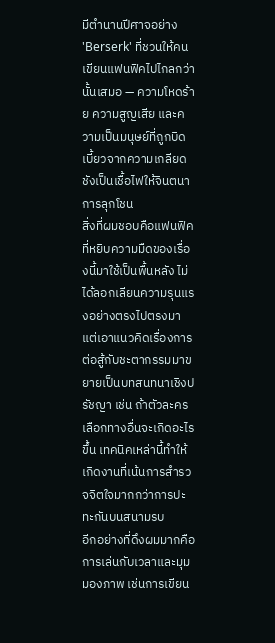มีตำนานปีศาจอย่าง 'Berserk' ที่ชวนให้คนเขียนแฟนฟิคไปไกลกว่านั้นเสมอ — ความโหดร้าย ความสูญเสีย และความเป็นมนุษย์ที่ถูกบิดเบี้ยวจากความเกลียดชังเป็นเชื้อไฟให้จินตนาการลุกโชน
สิ่งที่ผมชอบคือแฟนฟิคที่หยิบความมืดของเรื่องนี้มาใช้เป็นพื้นหลัง ไม่ได้ลอกเลียนความรุนแรงอย่างตรงไปตรงมา แต่เอาแนวคิดเรื่องการต่อสู้กับชะตากรรมมาขยายเป็นบทสนทนาเชิงปรัชญา เช่น ถ้าตัวละครเลือกทางอื่นจะเกิดอะไรขึ้น เทคนิคเหล่านี้ทำให้เกิดงานที่เน้นการสำรวจจิตใจมากกว่าการปะทะกันบนสนามรบ
อีกอย่างที่ดึงผมมากคือการเล่นกับเวลาและมุมมองภาพ เช่นการเขียน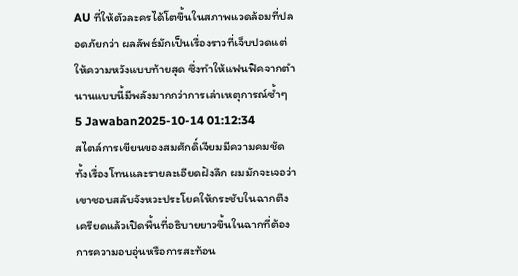AU ที่ให้ตัวละครได้โตขึ้นในสภาพแวดล้อมที่ปลอดภัยกว่า ผลลัพธ์มักเป็นเรื่องราวที่เจ็บปวดแต่ให้ความหวังแบบท้ายสุด ซึ่งทำให้แฟนฟิคจากตำนานแบบนี้มีพลังมากกว่าการเล่าเหตุการณ์ซ้ำๆ
5 Jawaban2025-10-14 01:12:34
สไตล์การเขียนของสมศักดิ์เจียมมีความคมชัดทั้งเรื่องโทนและรายละเอียดฝังลึก ผมมักจะเจอว่าเขาชอบสลับจังหวะประโยคให้กระชับในฉากตึงเครียดแล้วเปิดพื้นที่อธิบายยาวขึ้นในฉากที่ต้องการความอบอุ่นหรือการสะท้อน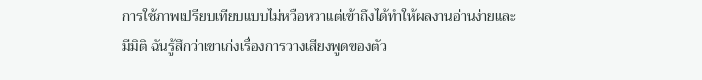การใช้ภาพเปรียบเทียบแบบไม่หวือหวาแต่เข้าถึงได้ทำให้ผลงานอ่านง่ายและมีมิติ ฉันรู้สึกว่าเขาเก่งเรื่องการวางเสียงพูดของตัว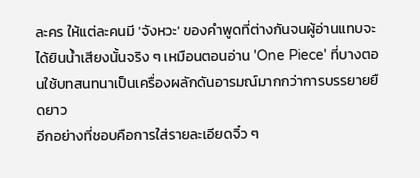ละคร ให้แต่ละคนมี 'จังหวะ' ของคำพูดที่ต่างกันจนผู้อ่านแทบจะได้ยินน้ำเสียงนั้นจริง ๆ เหมือนตอนอ่าน 'One Piece' ที่บางตอนใช้บทสนทนาเป็นเครื่องผลักดันอารมณ์มากกว่าการบรรยายยืดยาว
อีกอย่างที่ชอบคือการใส่รายละเอียดจิ๋ว ๆ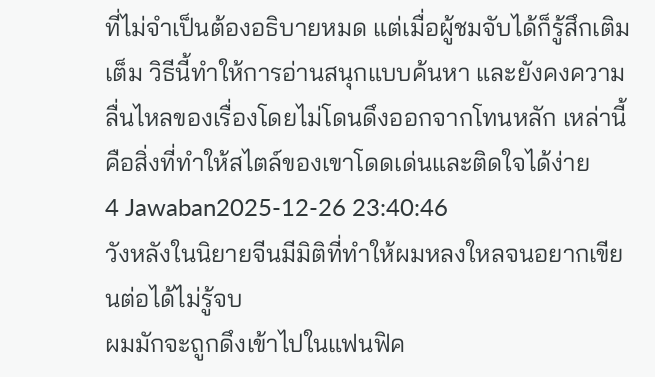ที่ไม่จำเป็นต้องอธิบายหมด แต่เมื่อผู้ชมจับได้ก็รู้สึกเติมเต็ม วิธีนี้ทำให้การอ่านสนุกแบบค้นหา และยังคงความลื่นไหลของเรื่องโดยไม่โดนดึงออกจากโทนหลัก เหล่านี้คือสิ่งที่ทำให้สไตล์ของเขาโดดเด่นและติดใจได้ง่าย
4 Jawaban2025-12-26 23:40:46
วังหลังในนิยายจีนมีมิติที่ทำให้ผมหลงใหลจนอยากเขียนต่อได้ไม่รู้จบ
ผมมักจะถูกดึงเข้าไปในแฟนฟิค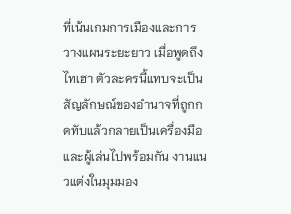ที่เน้นเกมการเมืองและการวางแผนระยะยาว เมื่อพูดถึงไทเฮา ตัวละครนี้แทบจะเป็นสัญลักษณ์ของอำนาจที่ถูกกดทับแล้วกลายเป็นเครื่องมือและผู้เล่นไปพร้อมกัน งานแนวแต่งในมุมมอง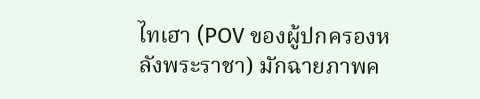ไทเฮา (POV ของผู้ปกครองหลังพระราชา) มักฉายภาพค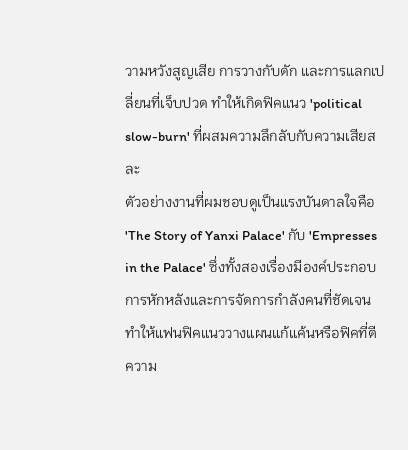วามหวังสูญเสีย การวางกับดัก และการแลกเปลี่ยนที่เจ็บปวด ทำให้เกิดฟิคแนว 'political slow-burn' ที่ผสมความลึกลับกับความเสียสละ
ตัวอย่างงานที่ผมชอบดูเป็นแรงบันดาลใจคือ 'The Story of Yanxi Palace' กับ 'Empresses in the Palace' ซึ่งทั้งสองเรื่องมีองค์ประกอบการหักหลังและการจัดการกำลังคนที่ชัดเจน ทำให้แฟนฟิคแนววางแผนแก้แค้นหรือฟิคที่ตีความ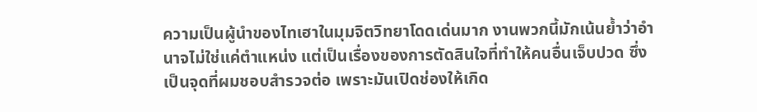ความเป็นผู้นำของไทเฮาในมุมจิตวิทยาโดดเด่นมาก งานพวกนี้มักเน้นย้ำว่าอำนาจไม่ใช่แค่ตำแหน่ง แต่เป็นเรื่องของการตัดสินใจที่ทำให้คนอื่นเจ็บปวด ซึ่งเป็นจุดที่ผมชอบสำรวจต่อ เพราะมันเปิดช่องให้เกิด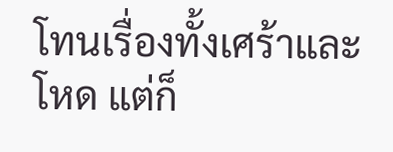โทนเรื่องทั้งเศร้าและโหด แต่ก็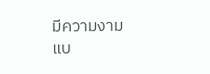มีความงามแบ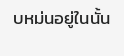บหม่นอยู่ในนั้น